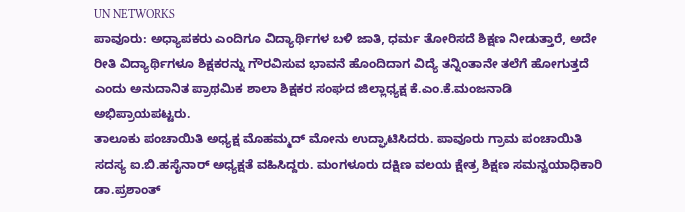UN NETWORKS
ಪಾವೂರು: ಅಧ್ಯಾಪಕರು ಎಂದಿಗೂ ವಿದ್ಯಾರ್ಥಿಗಳ ಬಳಿ ಜಾತಿ, ಧರ್ಮ ತೋರಿಸದೆ ಶಿಕ್ಷಣ ನೀಡುತ್ತಾರೆ, ಅದೇ ರೀತಿ ವಿದ್ಯಾರ್ಥಿಗಳೂ ಶಿಕ್ಷಕರನ್ನು ಗೌರವಿಸುವ ಭಾವನೆ ಹೊಂದಿದಾಗ ವಿದ್ಯೆ ತನ್ನಿಂತಾನೇ ತಲೆಗೆ ಹೋಗುತ್ತದೆ ಎಂದು ಅನುದಾನಿತ ಪ್ರಾಥಮಿಕ ಶಾಲಾ ಶಿಕ್ಷಕರ ಸಂಘದ ಜಿಲ್ಲಾಧ್ಯಕ್ಷ ಕೆ.ಎಂ.ಕೆ.ಮಂಜನಾಡಿ ಅಭಿಪ್ರಾಯಪಟ್ಟರು.
ತಾಲೂಕು ಪಂಚಾಯಿತಿ ಅಧ್ಯಕ್ಷ ಮೊಹಮ್ಮದ್ ಮೋನು ಉದ್ಘಾಟಿಸಿದರು. ಪಾವೂರು ಗ್ರಾಮ ಪಂಚಾಯಿತಿ ಸದಸ್ಯ ಐ.ಬಿ.ಹಸೈನಾರ್ ಅಧ್ಯಕ್ಷತೆ ವಹಿಸಿದ್ದರು. ಮಂಗಳೂರು ದಕ್ಷಿಣ ವಲಯ ಕ್ಷೇತ್ರ ಶಿಕ್ಷಣ ಸಮನ್ವಯಾಧಿಕಾರಿ ಡಾ.ಪ್ರಶಾಂತ್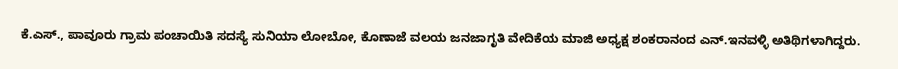ಕೆ.ಎಸ್., ಪಾವೂರು ಗ್ರಾಮ ಪಂಚಾಯಿತಿ ಸದಸ್ಯೆ ಸುನಿಯಾ ಲೋಬೋ, ಕೊಣಾಜೆ ವಲಯ ಜನಜಾಗೃತಿ ವೇದಿಕೆಯ ಮಾಜಿ ಅಧ್ಯಕ್ಷ ಶಂಕರಾನಂದ ಎನ್.ಇನವಳ್ಳಿ ಅತಿಥಿಗಳಾಗಿದ್ದರು.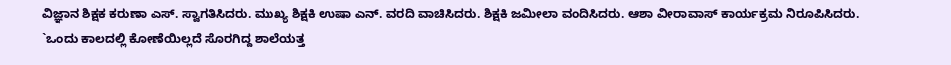ವಿಜ್ಞಾನ ಶಿಕ್ಷಕ ಕರುಣಾ ಎಸ್. ಸ್ವಾಗತಿಸಿದರು. ಮುಖ್ಯ ಶಿಕ್ಷಕಿ ಉಷಾ ಎನ್. ವರದಿ ವಾಚಿಸಿದರು. ಶಿಕ್ಷಕಿ ಜಮೀಲಾ ವಂದಿಸಿದರು. ಆಶಾ ವೀರಾವಾಸ್ ಕಾರ್ಯಕ್ರಮ ನಿರೂಪಿಸಿದರು.
`ಒಂದು ಕಾಲದಲ್ಲಿ ಕೋಣೆಯಿಲ್ಲದೆ ಸೊರಗಿದ್ದ ಶಾಲೆಯತ್ತ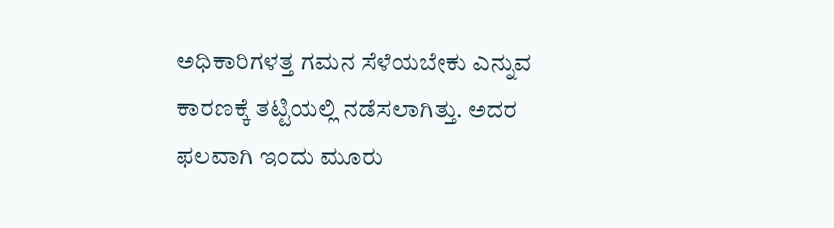ಅಧಿಕಾರಿಗಳತ್ತ ಗಮನ ಸೆಳೆಯಬೇಕು ಎನ್ನುವ ಕಾರಣಕ್ಕೆ ತಟ್ಟಿಯಲ್ಲಿ ನಡೆಸಲಾಗಿತ್ತು. ಅದರ ಫಲವಾಗಿ ಇಂದು ಮೂರು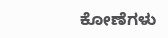ಕೋಣೆಗಳು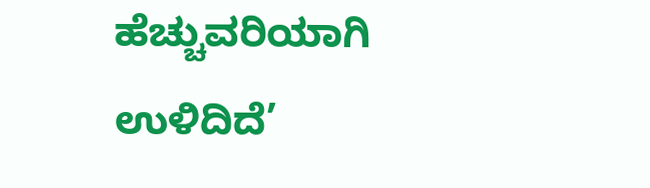ಹೆಚ್ಚುವರಿಯಾಗಿ ಉಳಿದಿದೆ’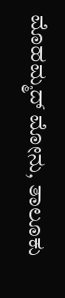ಮೊಹಮ್ಮದ್ ಮೋನು, ತಾಲೂಕು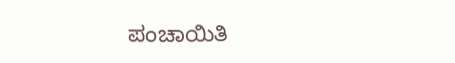ಪಂಚಾಯಿತಿ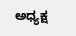ಅಧ್ಯಕ್ಷ